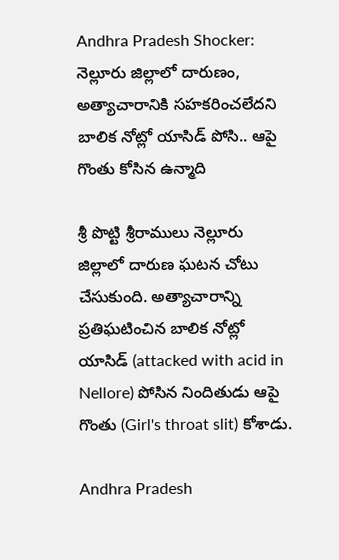Andhra Pradesh Shocker: నెల్లూరు జిల్లాలో దారుణం, అత్యాచారానికి సహకరించలేదని బాలిక నోట్లో యాసిడ్ పోసి.. ఆపై గొంతు కోసిన ఉన్మాది

శ్రీ పొట్టి శ్రీరాములు నెల్లూరు జిల్లాలో దారుణ ఘటన చోటు చేసుకుంది. అత్యాచారాన్ని ప్రతిఘటించిన బాలిక నోట్లో యాసిడ్ (attacked with acid in Nellore) పోసిన నిందితుడు ఆపై గొంతు (Girl's throat slit) కోశాడు.

Andhra Pradesh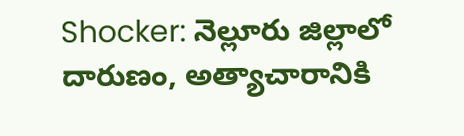Shocker: నెల్లూరు జిల్లాలో దారుణం, అత్యాచారానికి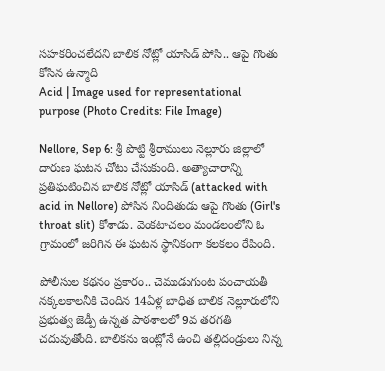సహకరించలేదని బాలిక నోట్లో యాసిడ్ పోసి.. ఆపై గొంతు కోసిన ఉన్మాది
Acid | Image used for representational purpose (Photo Credits: File Image)

Nellore, Sep 6: శ్రీ పొట్టి శ్రీరాములు నెల్లూరు జిల్లాలో దారుణ ఘటన చోటు చేసుకుంది. అత్యాచారాన్ని ప్రతిఘటించిన బాలిక నోట్లో యాసిడ్ (attacked with acid in Nellore) పోసిన నిందితుడు ఆపై గొంతు (Girl's throat slit) కోశాడు. వెంకటాచలం మండలంలోని ఓ గ్రామంలో జరిగిన ఈ ఘటన స్థానికంగా కలకలం రేపింది.

పోలీసుల కథనం ప్రకారం.. చెముడుగుంట పంచాయతీ నక్కలకాలనీకి చెందిన 14ఏళ్ల బాధిత బాలిక నెల్లూరులోని ప్రభుత్వ జెడ్పీ ఉన్నత పాఠశాలలో 9వ తరగతి చదువుతోంది. బాలికను ఇంట్లోనే ఉంచి తల్లిదండ్రులు నిన్న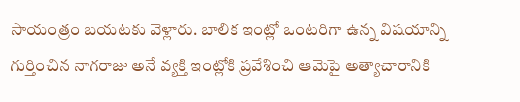సాయంత్రం బయటకు వెళ్లారు. బాలిక ఇంట్లో ఒంటరిగా ఉన్న విషయాన్ని గుర్తించిన నాగరాజు అనే వ్యక్తి ఇంట్లోకి ప్రవేశించి ఆమెపై అత్యాచారానికి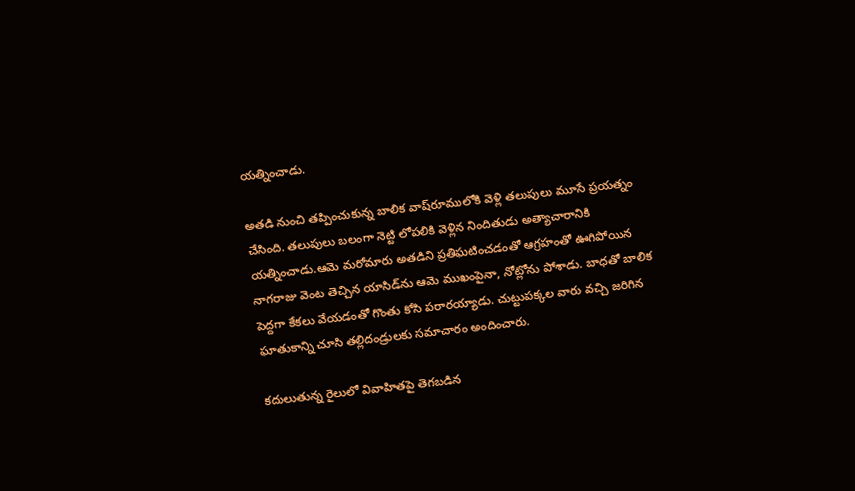యత్నించాడు.

అతడి నుంచి తప్పించుకున్న బాలిక వాష్‌రూములోకి వెళ్లి తలుపులు మూసే ప్రయత్నం చేసింది. తలుపులు బలంగా నెట్టి లోపలికి వెళ్లిన నిందితుడు అత్యాచారానికి యత్నించాడు.ఆమె మరోమారు అతడిని ప్రతిఘటించడంతో ఆగ్రహంతో ఊగిపోయిన నాగరాజు వెంట తెచ్చిన యాసిడ్‌ను ఆమె ముఖంపైనా, నోట్లోను పోశాడు. బాధతో బాలిక పెద్దగా కేకలు వేయడంతో గొంతు కోసి పరారయ్యాడు. చుట్టుపక్కల వారు వచ్చి జరిగిన ఘాతుకాన్ని చూసి తల్లిదండ్రులకు సమాచారం అందించారు.

కదులుతున్న రైలులో వివాహితపై తెగబడిన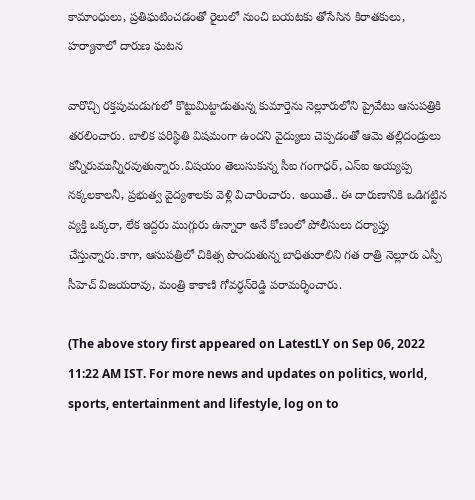కామాంధులు, ప్రతిఘటించడంతో రైలులో నుంచి బయటకు తోసేసిన కిరాతకులు, హర్యానాలో దారుణ ఘటన

వారొచ్చి రక్తపుమడుగులో కొట్టుమిట్టాడుతున్న కుమార్తెను నెల్లూరులోని ప్రైవేటు ఆసుపత్రికి తరలించారు. బాలిక పరిస్థితి విషమంగా ఉందని వైద్యులు చెప్పడంతో ఆమె తల్లిదండ్రులు కన్నీరుమున్నీరవుతున్నారు.విషయం తెలుసుకున్న సీఐ గంగాధర్, ఎస్‌ఐ అయ్యప్ప నక్కలకాలనీ, ప్రభుత్వ వైద్యశాలకు వెళ్లి విచారించారు. అయితే.. ఈ దారుణానికి ఒడిగట్టిన వ్యక్తి ఒక్కరా, లేక ఇద్దరు ముగ్గురు ఉన్నారా అనే కోణంలో పోలీసులు దర్యాప్తు చేస్తున్నారు.కాగా, ఆసుపత్రిలో చికిత్స పొందుతున్న బాధితురాలిని గత రాత్రి నెల్లూరు ఎస్పీ సీహెచ్ విజయరావు, మంత్రి కాకాణి గోవర్ధన్‌రెడ్డి పరామర్శించారు.

(The above story first appeared on LatestLY on Sep 06, 2022 11:22 AM IST. For more news and updates on politics, world, sports, entertainment and lifestyle, log on to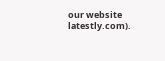our website latestly.com).